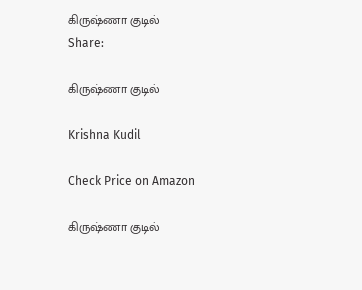கிருஷ்ணா குடில்
Share:

கிருஷ்ணா குடில்

Krishna Kudil

Check Price on Amazon

கிருஷ்ணா குடில்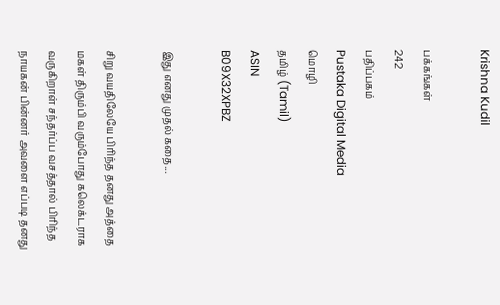Krishna Kudil

பக்கங்கள்
242
பதிப்பகம்
Pustaka Digital Media
மொழி
தமிழ் (Tamil)
ASIN
B09X32XPBZ

இது எனது முதல் கதை...

சிறு வயதிலேயே பிரிந்த தனது அத்தை மகள் திரும்பி வரும்போது கலெக்டராக வருகிறாள் சந்தர்ப்ப வசத்தால் பிரிந்த நாயகன் பின்னர் அவளை எப்படி தனது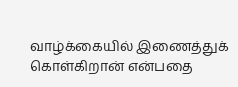வாழ்க்கையில் இணைத்துக் கொள்கிறான் என்பதை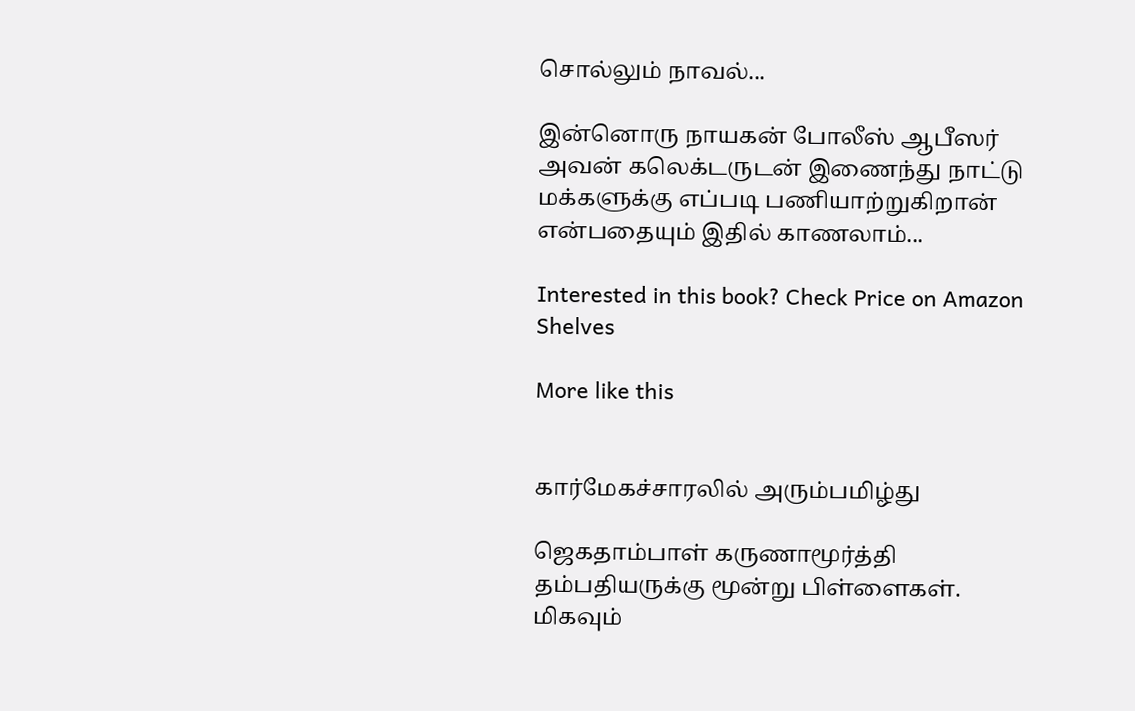சொல்லும் நாவல்...

இன்னொரு நாயகன் போலீஸ் ஆபீஸர் அவன் கலெக்டருடன் இணைந்து நாட்டு மக்களுக்கு எப்படி பணியாற்றுகிறான் என்பதையும் இதில் காணலாம்...

Interested in this book? Check Price on Amazon
Shelves

More like this


கார்மேகச்சாரலில் அரும்பமிழ்து

ஜெகதாம்பாள் கருணாமூர்த்தி தம்பதியருக்கு மூன்று பிள்ளைகள். மிகவும்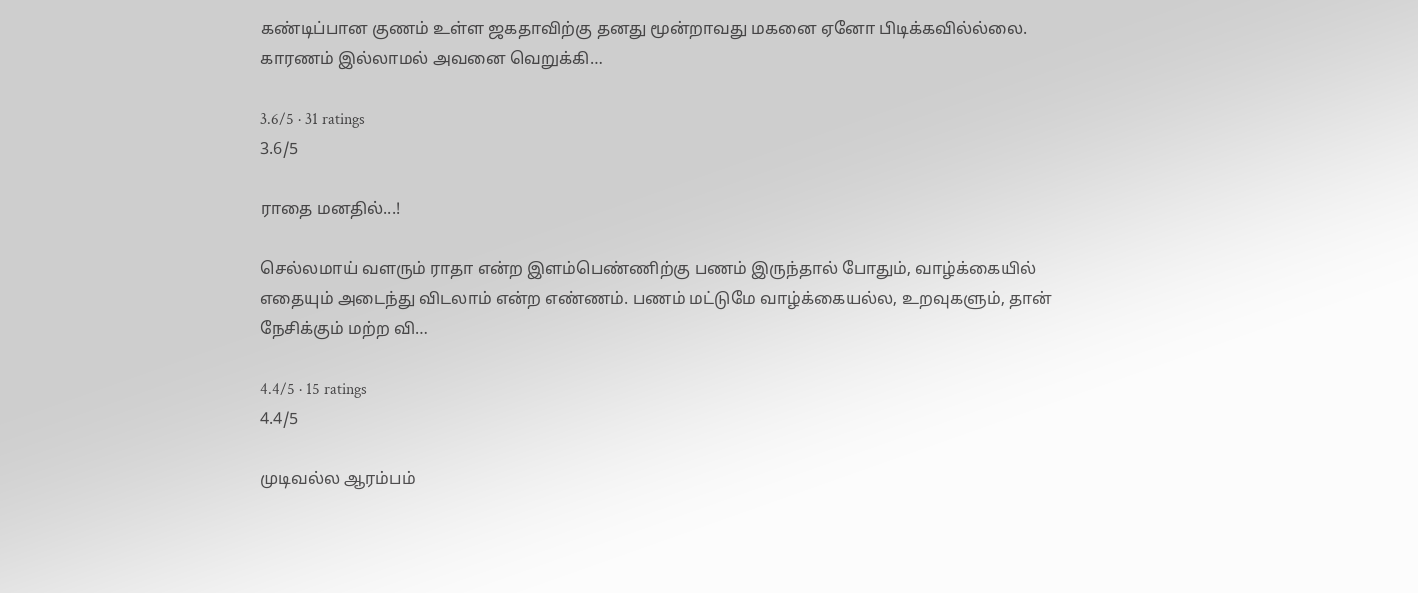கண்டிப்பான குணம் உள்ள ஜகதாவிற்கு தனது மூன்றாவது மகனை ஏனோ பிடிக்கவில்ல்லை. காரணம் இல்லாமல் அவனை வெறுக்கி…

3.6/5 · 31 ratings
3.6/5

ராதை மனதில்...!

செல்லமாய் வளரும் ராதா என்ற இளம்பெண்ணிற்கு பணம் இருந்தால் போதும், வாழ்க்கையில் எதையும் அடைந்து விடலாம் என்ற எண்ணம். பணம் மட்டுமே வாழ்க்கையல்ல, உறவுகளும், தான் நேசிக்கும் மற்ற வி…

4.4/5 · 15 ratings
4.4/5

முடிவல்ல ஆரம்பம்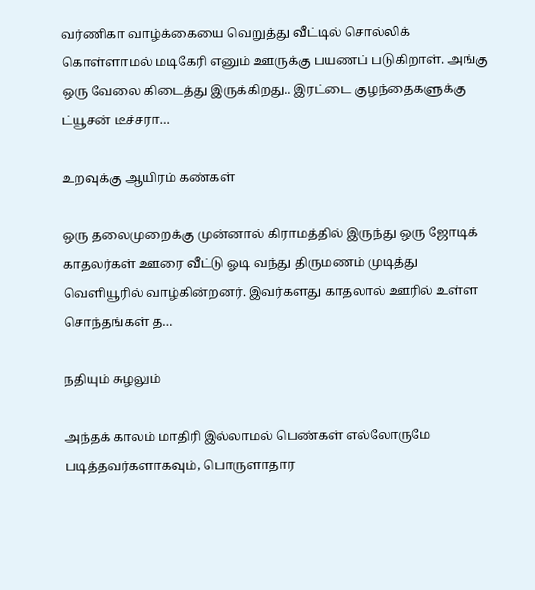வர்ணிகா வாழ்க்கையை வெறுத்து வீட்டில் சொல்லிக் கொள்ளாமல் மடிகேரி எனும் ஊருக்கு பயணப் படுகிறாள். அங்கு ஒரு வேலை கிடைத்து இருக்கிறது.. இரட்டை குழந்தைகளுக்கு ட்யூசன் டீச்சரா…

உறவுக்கு ஆயிரம் கண்கள்

ஒரு தலைமுறைக்கு முன்னால் கிராமத்தில் இருந்து ஒரு ஜோடிக் காதலர்கள் ஊரை வீட்டு ஓடி வந்து திருமணம் முடித்து வெளியூரில் வாழ்கின்றனர். இவர்களது காதலால் ஊரில் உள்ள சொந்தங்கள் த…

நதியும் சுழலும்

அந்தக் காலம் மாதிரி இல்லாமல் பெண்கள் எல்லோருமே படித்தவர்களாகவும், பொருளாதார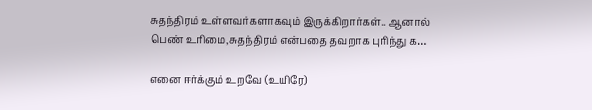சுதந்திரம் உள்ளவர்களாகவும் இருக்கிறார்கள்.. ஆனால் பெண் உரிமை,சுதந்திரம் என்பதை தவறாக புரிந்து க…

எனை ஈர்க்கும் உறவே (உயிரே)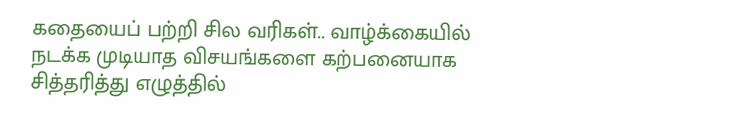கதையைப் பற்றி சில வரிகள்.. வாழ்க்கையில் நடக்க முடியாத விசயங்களை கற்பனையாக சித்தரித்து எழுத்தில்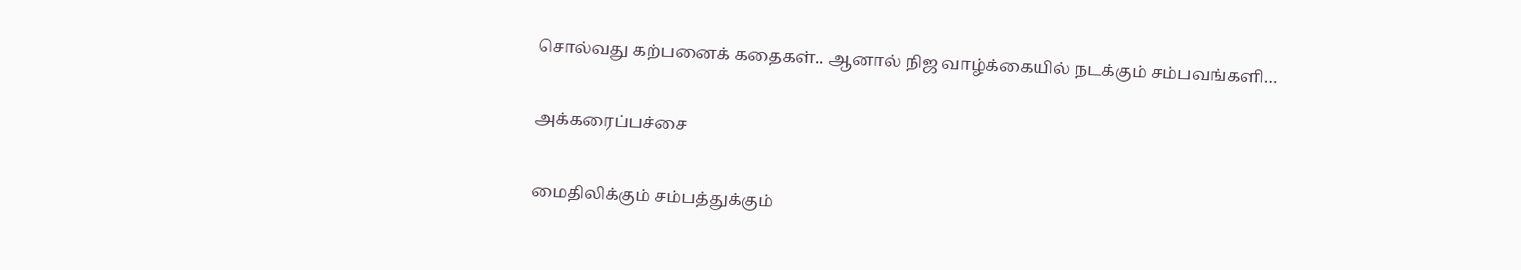சொல்வது கற்பனைக் கதைகள்.. ஆனால் நிஜ வாழ்க்கையில் நடக்கும் சம்பவங்களி…

அக்கரைப்பச்சை

மைதிலிக்கும் சம்பத்துக்கும்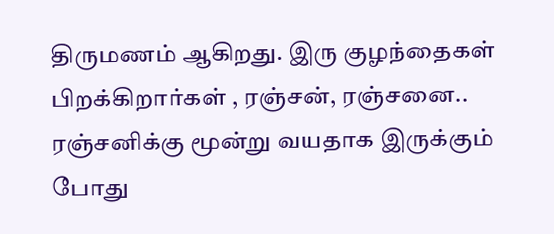திருமணம் ஆகிறது. இரு குழந்தைகள் பிறக்கிறார்கள் , ரஞ்சன், ரஞ்சனை.. ரஞ்சனிக்கு மூன்று வயதாக இருக்கும் போது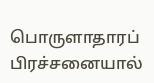பொருளாதாரப் பிரச்சனையால்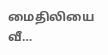மைதிலியை வீ…